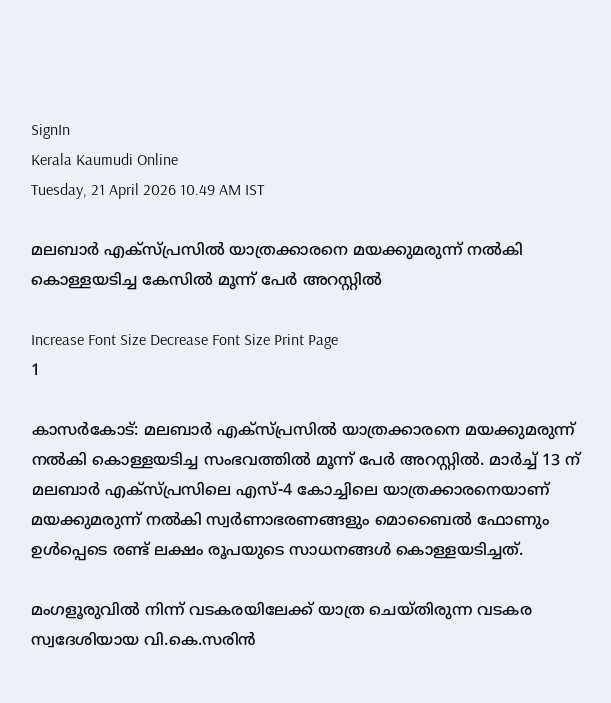SignIn
Kerala Kaumudi Online
Tuesday, 21 April 2026 10.49 AM IST

മലബാർ എക്സ്പ്രസിൽ യാത്രക്കാരനെ മയക്കുമരുന്ന് നൽകി കൊള്ളയടിച്ച കേസിൽ മൂന്ന് പേർ അറസ്റ്റിൽ

Increase Font Size Decrease Font Size Print Page
1

കാസർകോട്: മലബാർ എക്സ്പ്രസിൽ യാത്രക്കാരനെ മയക്കുമരുന്ന് നൽകി കൊള്ളയടിച്ച സംഭവത്തിൽ മൂന്ന് പേർ അറസ്റ്റിൽ. മാർച്ച് 13 ന് മലബാർ എക്സ്പ്രസിലെ എസ്-4 കോച്ചിലെ യാത്രക്കാരനെയാണ് മയക്കുമരുന്ന് നൽകി സ്വർണാഭരണങ്ങളും മൊബൈൽ ഫോണും ഉൾപ്പെടെ രണ്ട് ലക്ഷം രൂപയുടെ സാധനങ്ങൾ കൊള്ളയടിച്ചത്.

മംഗളൂരുവിൽ നിന്ന് വടകരയിലേക്ക് യാത്ര ചെയ്തിരുന്ന വടകര സ്വദേശിയായ വി.കെ.സരിൻ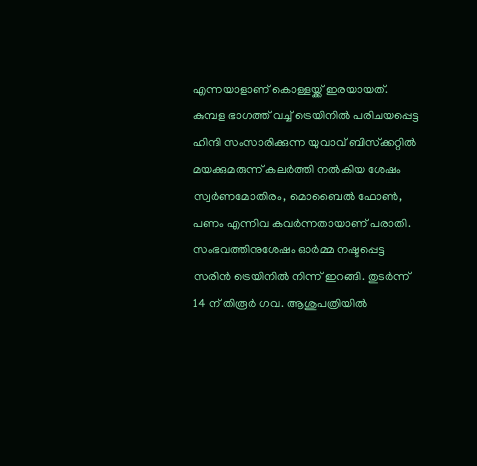എന്നയാളാണ് കൊള്ളയ്ക്ക് ഇരയായത്. കുമ്പള ഭാഗത്ത് വച്ച് ട്രെയിനിൽ പരിചയപ്പെട്ട ഹിന്ദി സംസാരിക്കുന്ന യുവാവ് ബിസ്‌ക്കറ്റിൽ മയക്കുമരുന്ന് കലർത്തി നൽകിയ ശേഷം സ്വർണമോതിരം, മൊബൈൽ ഫോൺ, പണം എന്നിവ കവർന്നതായാണ് പരാതി. സംഭവത്തിനുശേഷം ഓർമ്മ നഷ്ടപ്പെട്ട സരിൻ ട്രെയിനിൽ നിന്ന് ഇറങ്ങി. തുടർന്ന് 14 ന് തിരൂർ ഗവ. ആശുപത്രിയിൽ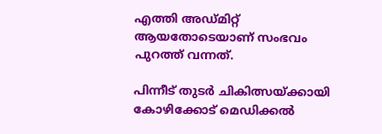എത്തി അഡ്മിറ്റ് ആയതോടെയാണ് സംഭവം പുറത്ത് വന്നത്.

പിന്നീട് തുടർ ചികിത്സയ്ക്കായി കോഴിക്കോട് മെഡിക്കൽ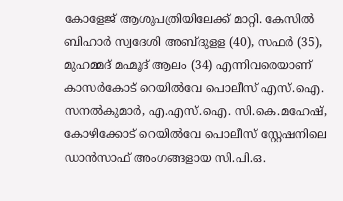കോളേജ് ആശുപത്രിയിലേക്ക് മാറ്റി. കേസിൽ ബിഹാർ സ്വദേശി അബ്ദുളള (40), സഫർ (35), മുഹമ്മദ് മഹ്മൂദ് ആലം (34) എന്നിവരെയാണ് കാസർകോട് റെയിൽവേ പൊലീസ് എസ്‌.ഐ. സനൽകുമാർ, എ.എസ്‌.ഐ. സി.കെ.മഹേഷ്, കോഴിക്കോട് റെയിൽവേ പൊലീസ് സ്റ്റേഷനിലെ ഡാൻസാഫ് അംഗങ്ങളായ സി.പി.ഒ.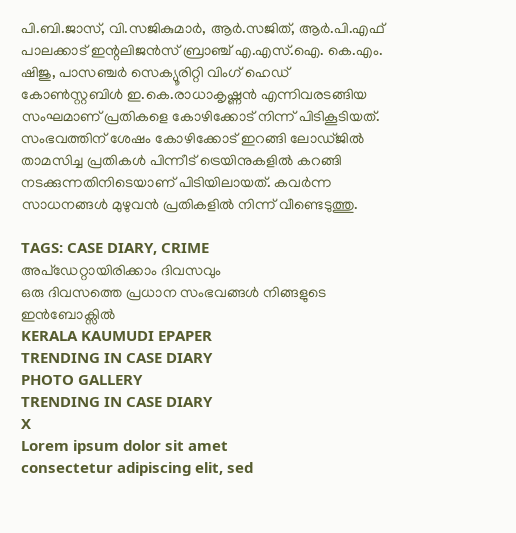പി.ബി.ജാസ്, വി.സജികുമാർ, ആർ.സജിത്, ആർ.പി.എഫ് പാലക്കാട് ഇന്റലിജൻസ് ബ്രാഞ്ച് എ.എസ്‌.ഐ. കെ.എം. ഷിജു, പാസഞ്ചർ സെക്യൂരിറ്റി വിംഗ് ഹെഡ് കോൺസ്റ്റബിൾ ഇ.കെ.രാധാകൃഷ്ണൻ എന്നിവരടങ്ങിയ സംഘമാണ് പ്രതികളെ കോഴിക്കോട് നിന്ന് പിടികൂടിയത്. സംഭവത്തിന് ശേഷം കോഴിക്കോട് ഇറങ്ങി ലോഡ്ജിൽ താമസിച്ച പ്രതികൾ പിന്നീട് ട്രെയിനുകളിൽ കറങ്ങി നടക്കുന്നതിനിടെയാണ് പിടിയിലായത്. കവർന്ന സാധനങ്ങൾ മുഴുവൻ പ്രതികളിൽ നിന്ന് വീണ്ടെടുത്തു.

TAGS: CASE DIARY, CRIME
അപ്ഡേറ്റായിരിക്കാം ദിവസവും
ഒരു ദിവസത്തെ പ്രധാന സംഭവങ്ങൾ നിങ്ങളുടെ ഇൻബോക്സിൽ
KERALA KAUMUDI EPAPER
TRENDING IN CASE DIARY
PHOTO GALLERY
TRENDING IN CASE DIARY
X
Lorem ipsum dolor sit amet
consectetur adipiscing elit, sed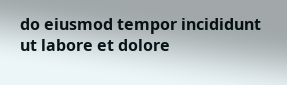do eiusmod tempor incididunt ut labore et dolore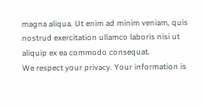magna aliqua. Ut enim ad minim veniam, quis nostrud exercitation ullamco laboris nisi ut aliquip ex ea commodo consequat.
We respect your privacy. Your information is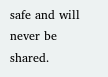safe and will never be shared.